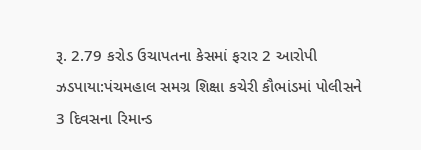રૂ. 2.79 કરોડ ઉચાપતના કેસમાં ફરાર 2 આરોપી ઝડપાયા:પંચમહાલ સમગ્ર શિક્ષા કચેરી કૌભાંડમાં પોલીસને 3 દિવસના રિમાન્ડ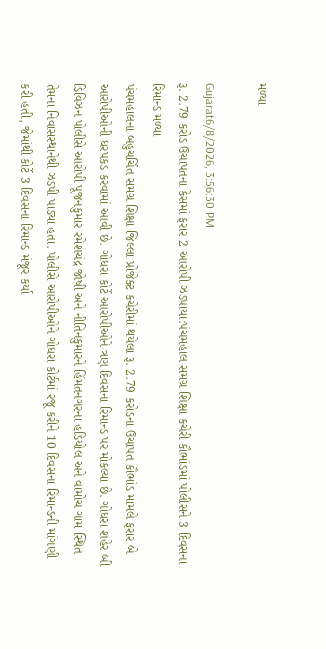મળ્યા

Gujarat6/8/2026, 3:56:30 PM
રૂ. 2.79 કરોડ ઉચાપતના કેસમાં ફરાર 2 આરોપી ઝડપાયા:પંચમહાલ સમગ્ર શિક્ષા કચેરી કૌભાંડમાં પોલીસને 3 દિવસના રિમાન્ડ મળ્યા
પંચમહાલના બહુચર્ચિત સમગ્ર શિક્ષા જિલ્લા પ્રોજેક્ટ કચેરીમાં થયેલા રૂ. 2.79 કરોડના ઉચાપત કૌભાંડ મામલે ફરાર બે આરોપીઓની ધરપકડ કરવામાં આવી છે. ગોધરા કોર્ટે આરોપીઓને ત્રણ દિવસના રિમાન્ડ પર મોકલ્યા છે. ગોધરા શહેર બી ડિવિઝન પોલીસે આરોપી પૂજનકુમાર રમેશચંદ્ર જોષી અને નીતિનકુમારને હિંમતનગરના હડિયોલ અને વામોચ ગામ સ્થિત તેમના નિવાસસ્થાનેથી ઝડપી પાડ્યા હતા. પોલીસે આરોપીઓને ગોધરા કોર્ટમાં રજૂ કરીને 10 દિવસના રિમાન્ડની માંગણી કરી હતી, જેમાંથી કોર્ટે 3 દિવસના રિમાન્ડ મંજૂર કર્યા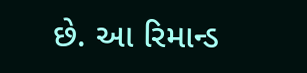છે. આ રિમાન્ડ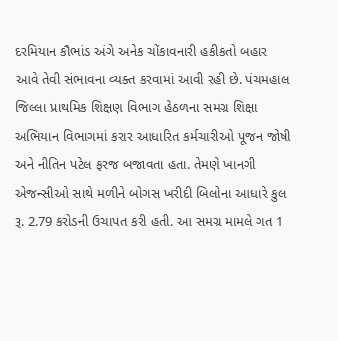દરમિયાન કૌભાંડ અંગે અનેક ચોંકાવનારી હકીકતો બહાર આવે તેવી સંભાવના વ્યક્ત કરવામાં આવી રહી છે. પંચમહાલ જિલ્લા પ્રાથમિક શિક્ષણ વિભાગ હેઠળના સમગ્ર શિક્ષા અભિયાન વિભાગમાં કરાર આધારિત કર્મચારીઓ પૂજન જોષી અને નીતિન પટેલ ફરજ બજાવતા હતા. તેમણે ખાનગી એજન્સીઓ સાથે મળીને બોગસ ખરીદી બિલોના આધારે કુલ રૂ. 2.79 કરોડની ઉચાપત કરી હતી. આ સમગ્ર મામલે ગત 1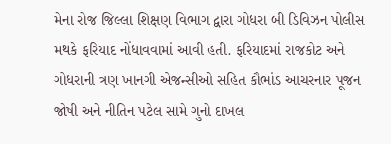મેના રોજ જિલ્લા શિક્ષણ વિભાગ દ્વારા ગોધરા બી ડિવિઝન પોલીસ મથકે ફરિયાદ નોંધાવવામાં આવી હતી. ફરિયાદમાં રાજકોટ અને ગોધરાની ત્રણ ખાનગી એજન્સીઓ સહિત કૌભાંડ આચરનાર પૂજન જોષી અને નીતિન પટેલ સામે ગુનો દાખલ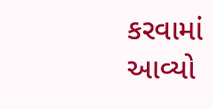કરવામાં આવ્યો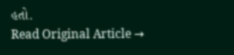હતો.
Read Original Article →